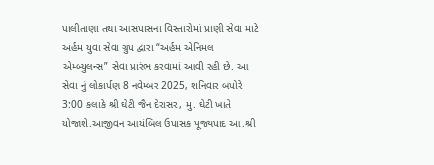પાલીતાણા તથા આસપાસના વિસ્તારોમાં પ્રાણી સેવા માટે અર્હમ યુવા સેવા ગ્રુપ દ્વારા “અર્હમ એનિમલ એમ્બ્યુલન્સ” સેવા પ્રારંભ કરવામાં આવી રહી છે. આ સેવા નું લોકાર્પણ 8 નવેમ્બર 2025, શનિવાર બપોરે 3:00 કલાકે શ્રી ઘેટી જૈન દેરાસર, મુ. ઘેટી ખાતે યોજાશે.આજીવન આયંબિલ ઉપાસક પૂજ્યપાદ આ.શ્રી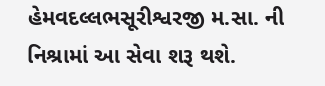હેમવદલ્લભસૂરીશ્વરજી મ.સા. ની નિશ્રામાં આ સેવા શરૂ થશે.